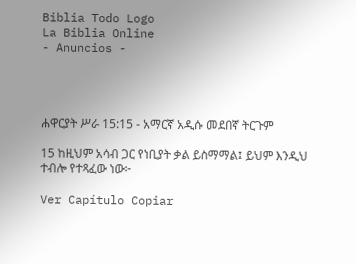Biblia Todo Logo
La Biblia Online
- Anuncios -




ሐዋርያት ሥራ 15:15 - አማርኛ አዲሱ መደበኛ ትርጉም

15 ከዚህም አሳብ ጋር የነቢያት ቃል ይስማማል፤ ይህም እንዲህ ተብሎ የተጻፈው ነው፦

Ver Capítulo Copiar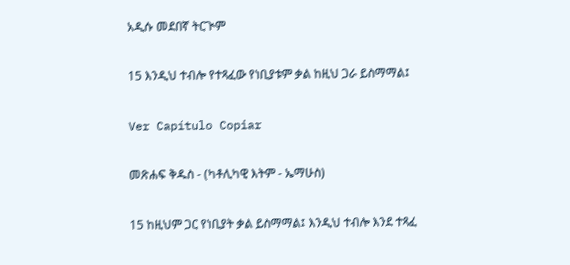አዲሱ መደበኛ ትርጒም

15 እንዲህ ተብሎ የተጻፈው የነቢያቱም ቃል ከዚህ ጋራ ይስማማል፤

Ver Capítulo Copiar

መጽሐፍ ቅዱስ - (ካቶሊካዊ እትም - ኤማሁስ)

15 ከዚህም ጋር የነቢያት ቃል ይስማማል፤ እንዲህ ተብሎ እንደ ተጻፈ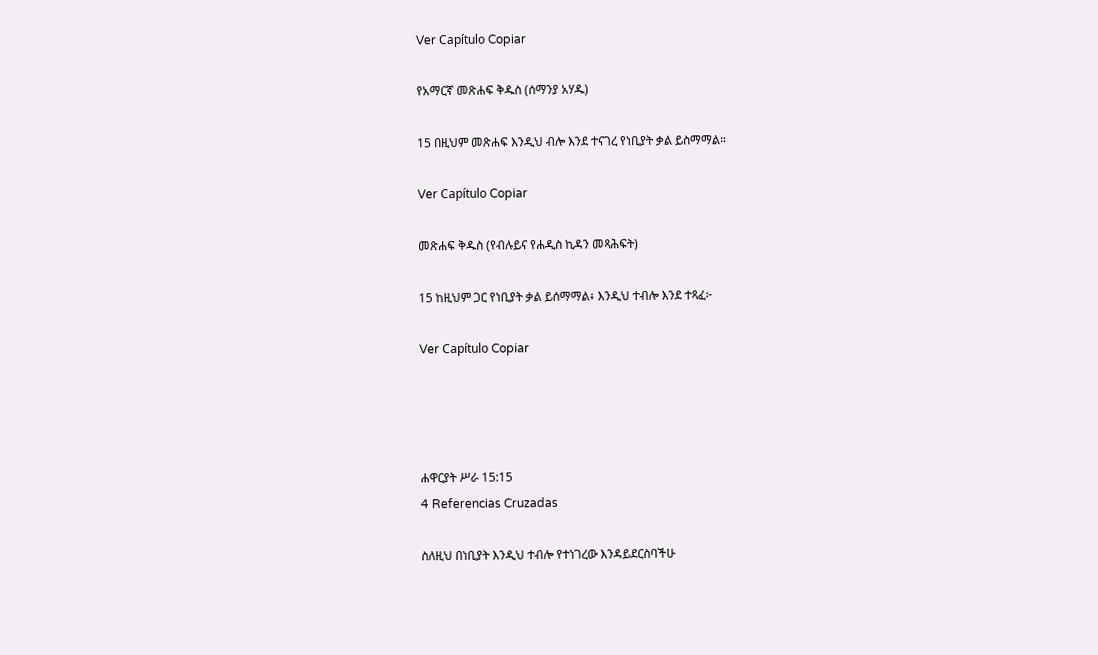Ver Capítulo Copiar

የአማርኛ መጽሐፍ ቅዱስ (ሰማንያ አሃዱ)

15 በዚህም መጽሐፍ እንዲህ ብሎ እንደ ተናገረ የነቢያት ቃል ይስማማል።

Ver Capítulo Copiar

መጽሐፍ ቅዱስ (የብሉይና የሐዲስ ኪዳን መጻሕፍት)

15 ከዚህም ጋር የነቢያት ቃል ይሰማማል፥ እንዲህ ተብሎ እንደ ተጻፈ፦

Ver Capítulo Copiar




ሐዋርያት ሥራ 15:15
4 Referencias Cruzadas

ስለዚህ በነቢያት እንዲህ ተብሎ የተነገረው እንዳይደርስባችሁ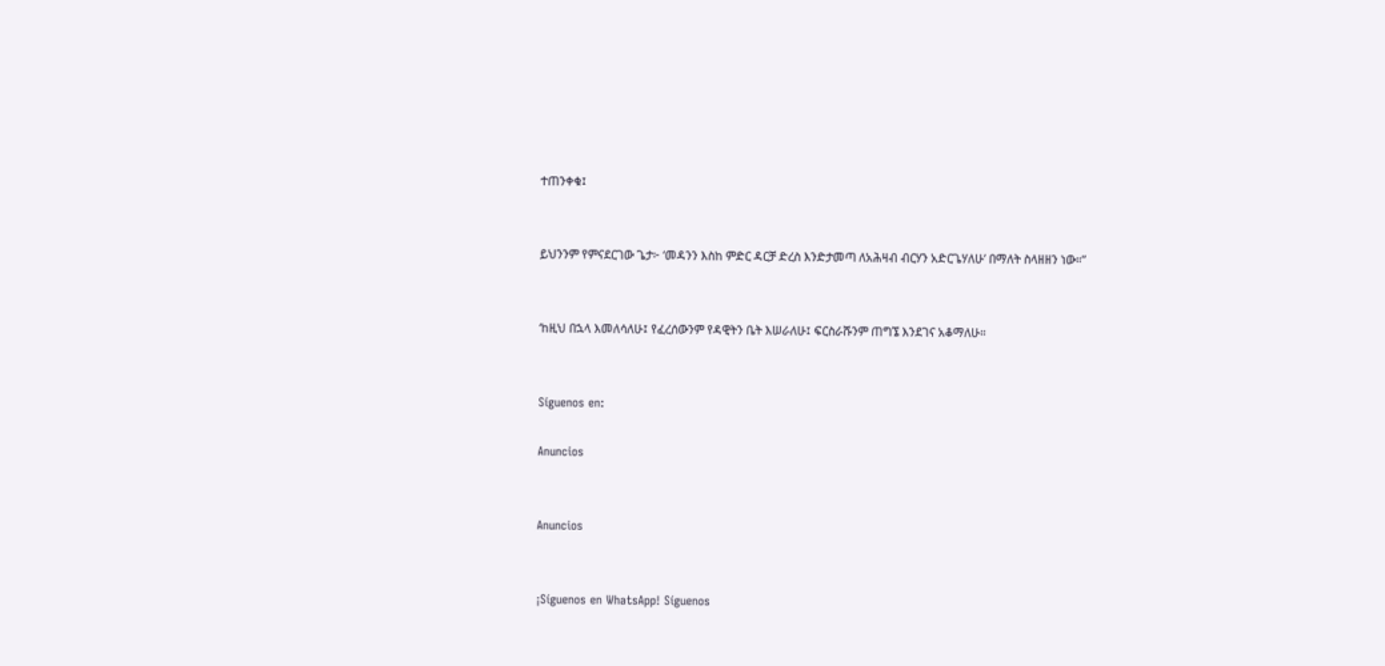ተጠንቀቁ፤


ይህንንም የምናደርገው ጌታ፦ ‘መዳንን እስከ ምድር ዳርቻ ድረስ እንድታመጣ ለአሕዛብ ብርሃን አድርጌሃለሁ’ በማለት ስላዘዘን ነው።”


‘ከዚህ በኋላ እመለሳለሁ፤ የፈረሰውንም የዳዊትን ቤት እሠራለሁ፤ ፍርስራሹንም ጠግኜ እንደገና አቆማለሁ።


Síguenos en:

Anuncios


Anuncios


¡Síguenos en WhatsApp! Síguenos